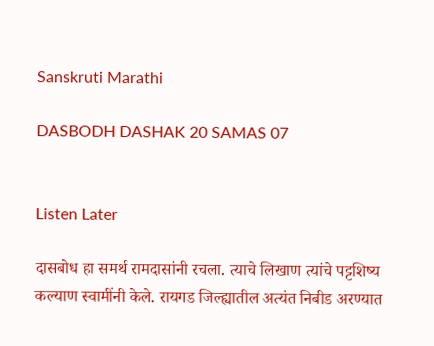Sanskruti Marathi

DASBODH DASHAK 20 SAMAS 07


Listen Later

दासबोध हा समर्थ रामदासांनी रचला. त्याचे लिखाण त्यांचे पट्टशिष्य कल्याण स्वामींनी केले. रायगड जिल्ह्यातील अत्यंत निबीड अरण्यात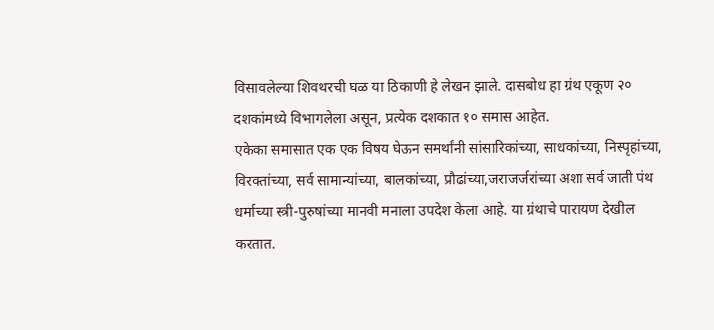विसावलेल्या शिवथरची घळ या ठिकाणी हे लेखन झाले. दासबोध हा ग्रंथ एकूण २० दशकांमध्ये विभागलेला असून, प्रत्येक दशकात १० समास आहेत.
एकेका समासात एक एक विषय घेऊन समर्थांनी सांसारिकांच्या, साधकांच्या, निस्पृहांच्या, विरक्तांच्या, सर्व सामान्यांच्या, बालकांच्या, प्रौढांच्या,जराजर्जरांच्या अशा सर्व जाती पंथ धर्माच्या स्त्री-पुरुषांच्या मानवी मनाला उपदेश केला आहे. या ग्रंथाचे पारायण देखील करतात.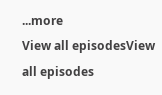...more
View all episodesView all episodes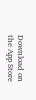Download on the App Store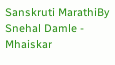Sanskruti MarathiBy Snehal Damle - Mhaiskar